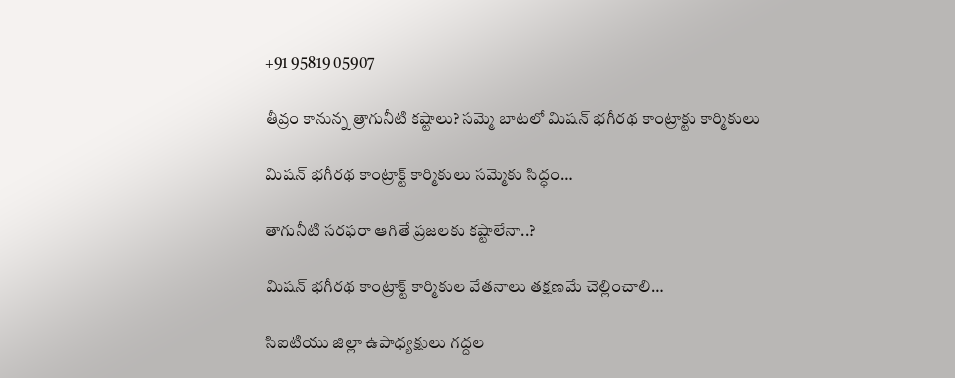+91 95819 05907

తీవ్రం కానున్న త్రాగునీటి కష్టాలు? సమ్మె బాటలో మిషన్ భగీరథ కాంట్రాక్టు కార్మికులు

మిషన్ భగీరథ కాంట్రాక్ట్ కార్మికులు సమ్మెకు సిద్ధం…

తాగునీటి సరఫరా ఆగితే ప్రజలకు కష్టాలేనా..?

మిషన్ భగీరథ కాంట్రాక్ట్ కార్మికుల వేతనాలు తక్షణమే చెల్లించాలి…

సిఐటియు జిల్లా ఉపాధ్యక్షులు గద్దల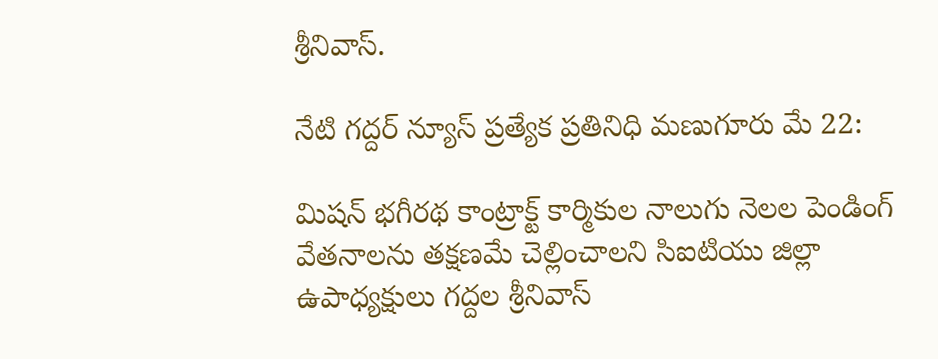శ్రీనివాస్.

నేటి గద్దర్ న్యూస్ ప్రత్యేక ప్రతినిధి మణుగూరు మే 22:

మిషన్ భగీరథ కాంట్రాక్ట్ కార్మికుల నాలుగు నెలల పెండింగ్ వేతనాలను తక్షణమే చెల్లించాలని సిఐటియు జిల్లా ఉపాధ్యక్షులు గద్దల శ్రీనివాస్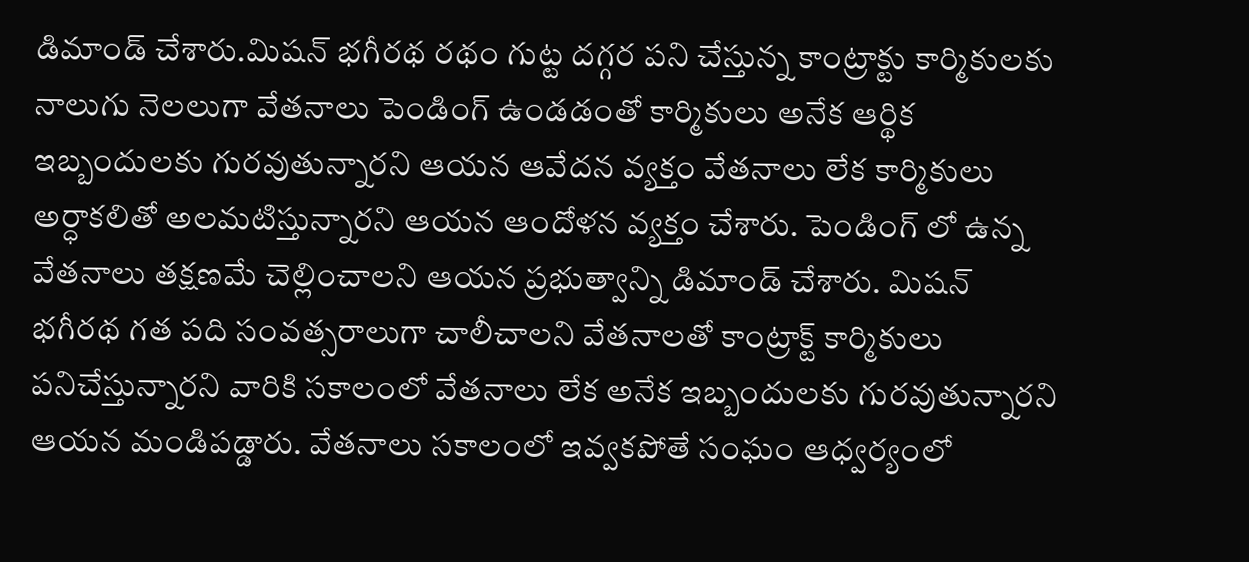డిమాండ్ చేశారు.మిషన్ భగీరథ రథం గుట్ట దగ్గర పని చేస్తున్న కాంట్రాక్టు కార్మికులకు నాలుగు నెలలుగా వేతనాలు పెండింగ్ ఉండడంతో కార్మికులు అనేక ఆర్థిక ఇబ్బందులకు గురవుతున్నారని ఆయన ఆవేదన వ్యక్తం వేతనాలు లేక కార్మికులు అర్ధాకలితో అలమటిస్తున్నారని ఆయన ఆందోళన వ్యక్తం చేశారు. పెండింగ్ లో ఉన్న వేతనాలు తక్షణమే చెల్లించాలని ఆయన ప్రభుత్వాన్ని డిమాండ్ చేశారు. మిషన్ భగీరథ గత పది సంవత్సరాలుగా చాలీచాలని వేతనాలతో కాంట్రాక్ట్ కార్మికులు పనిచేస్తున్నారని వారికి సకాలంలో వేతనాలు లేక అనేక ఇబ్బందులకు గురవుతున్నారని ఆయన మండిపడ్డారు. వేతనాలు సకాలంలో ఇవ్వకపోతే సంఘం ఆధ్వర్యంలో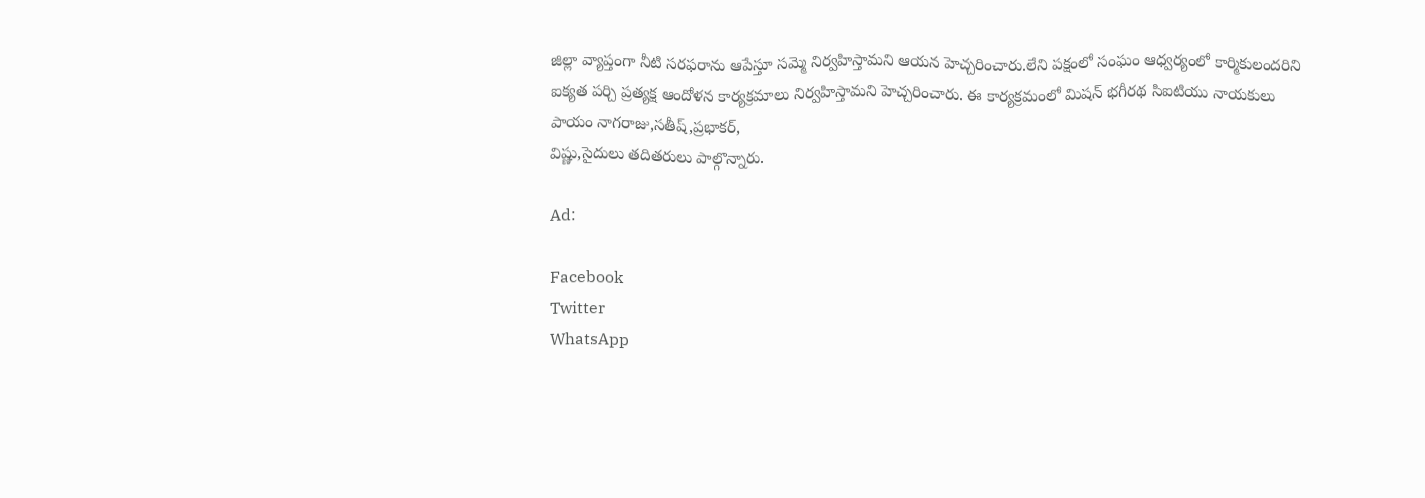జిల్లా వ్యాప్తంగా నీటి సరఫరాను ఆపేస్తూ సమ్మె నిర్వహిస్తామని ఆయన హెచ్చరించారు.లేని పక్షంలో సంఘం ఆధ్వర్యంలో కార్మికులందరిని ఐక్యత పర్చి ప్రత్యక్ష ఆందోళన కార్యక్రమాలు నిర్వహిస్తామని హెచ్చరించారు. ఈ కార్యక్రమంలో మిషన్ భగీరథ సిఐటియు నాయకులు పాయం నాగరాజు,సతీష్,ప్రభాకర్,
విష్ణు,సైదులు తదితరులు పాల్గొన్నారు.

Ad:

Facebook
Twitter
WhatsApp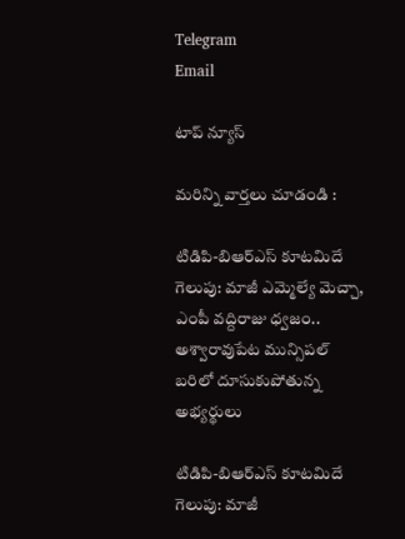Telegram
Email

టాప్ న్యూస్

మరిన్ని వార్తలు చూడండి :

టిడిపి-బిఆర్ఎస్ కూటమిదే గెలుపు: మాజీ ఎమ్మెల్యే మెచ్చా, ఎంపీ వద్దిరాజు ధ్వజం.. అశ్వారావుపేట మున్సిపల్ బరిలో దూసుకుపోతున్న అభ్యర్థులు

టిడిపి-బిఆర్ఎస్ కూటమిదే గెలుపు: మాజీ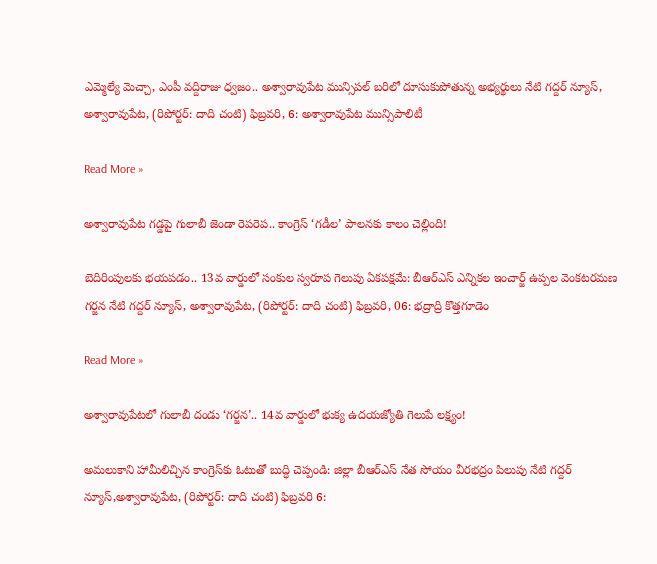ఎమ్మెల్యే మెచ్చా, ఎంపీ వద్దిరాజు ధ్వజం.. అశ్వారావుపేట మున్సిపల్ బరిలో దూసుకుపోతున్న అభ్యర్థులు నేటి గద్దర్ న్యూస్, అశ్వారావుపేట, (రిపోర్టర్: దాది చంటి) ఫిబ్రవరి, 6: అశ్వారావుపేట మున్సిపాలిటీ

Read More »

అశ్వారావుపేట గడ్డపై గులాబీ జెండా రెపరెప.. కాంగ్రెస్ ‘గడీల’ పాలనకు కాలం చెల్లింది!

బెదిరింపులకు భయపడం.. 13వ వార్డులో సంకుల స్వరూప గెలుపు ఏకపక్షమే: బీఆర్ఎస్ ఎన్నికల ఇంచార్జ్ ఉప్పల వెంకటరమణ గర్జన నేటి గద్దర్ న్యూస్, అశ్వారావుపేట, (రిపోర్టర్: దాది చంటి) ఫిబ్రవరి, 06: భద్రాద్రి కొత్తగూడెం

Read More »

అశ్వారావుపేటలో గులాబీ దండు ‘గర్జన’.. 14వ వార్డులో భుక్య ఉదయజ్యోతి గెలుపే లక్ష్యం!

అమలుకాని హామీలిచ్చిన కాంగ్రెస్‌కు ఓటుతో బుద్ధి చెప్పండి: జిల్లా బీఆర్ఎస్ నేత సోయం వీరభద్రం పిలుపు నేటి గద్దర్ న్యూస్,అశ్వారావుపేట, (రిపోర్టర్: దాది చంటి) ఫిబ్రవరి 6: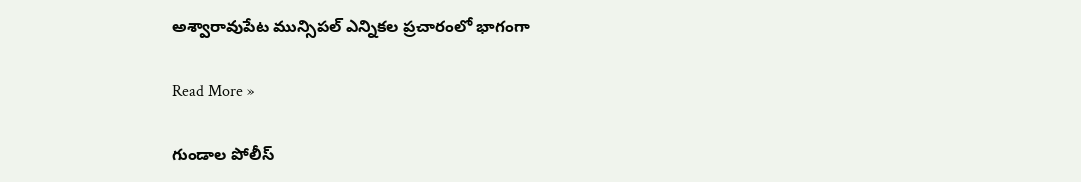అశ్వారావుపేట మున్సిపల్ ఎన్నికల ప్రచారంలో భాగంగా

Read More »

గుండాల పోలీస్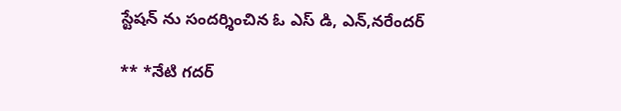స్టేషన్ ను సందర్శించిన ఓ ఎస్ డి, ఎన్,నరేందర్

** *నేటి గదర్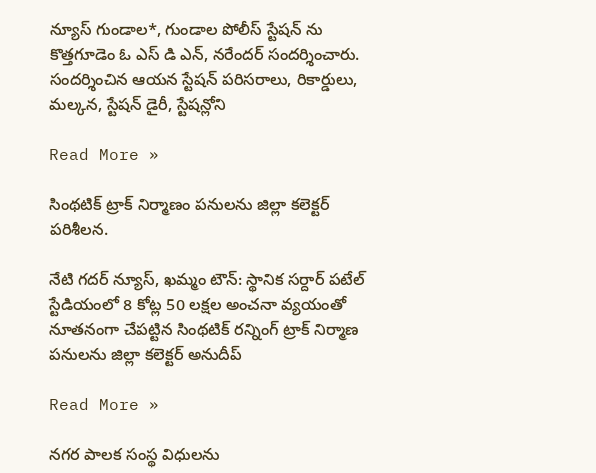న్యూస్ గుండాల*, గుండాల పోలీస్ స్టేషన్ ను కొత్తగూడెం ఓ ఎస్ డి ఎన్, నరేందర్ సందర్శించారు. సందర్శించిన ఆయన స్టేషన్ పరిసరాలు, రికార్డులు, మల్కన, స్టేషన్ డైరీ, స్టేషన్లోని

Read More »

సింథటిక్ ట్రాక్ నిర్మాణం పనులను జిల్లా కలెక్టర్ పరిశీలన.

నేటి గదర్ న్యూస్, ఖమ్మం టౌన్: స్థానిక సర్దార్ పటేల్ స్టేడియంలో 8 కోట్ల 50 లక్షల అంచనా వ్యయంతో నూతనంగా చేపట్టిన సింథటిక్ రన్నింగ్ ట్రాక్ నిర్మాణ పనులను జిల్లా కలెక్టర్ అనుదీప్

Read More »

నగర పాలక సంస్థ విధులను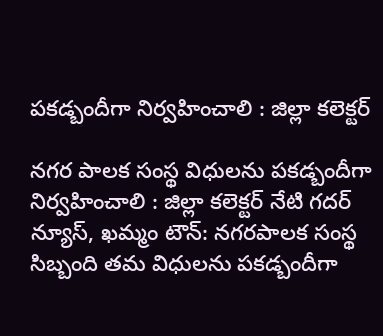పకడ్బందీగా నిర్వహించాలి : జిల్లా కలెక్టర్

నగర పాలక సంస్థ విధులను పకడ్బందీగా నిర్వహించాలి : జిల్లా కలెక్టర్ నేటి గదర్ న్యూస్, ఖమ్మం టౌన్: నగరపాలక సంస్థ సిబ్బంది తమ విధులను పకడ్బందీగా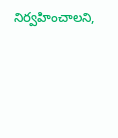నిర్వహించాలని,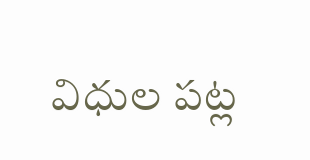విధుల పట్ల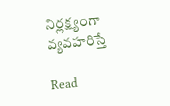నిర్లక్ష్యంగా వ్యవహరిస్తే

Read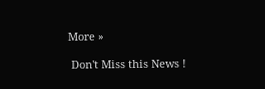More »

 Don't Miss this News !